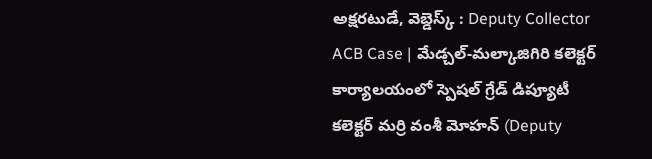అక్షరటుడే, వెబ్డెస్క్ : Deputy Collector ACB Case | మేడ్చల్-మల్కాజిగిరి కలెక్టర్ కార్యాలయంలో స్పెషల్ గ్రేడ్ డిప్యూటీ కలెక్టర్ మర్రి వంశీ మోహన్ (Deputy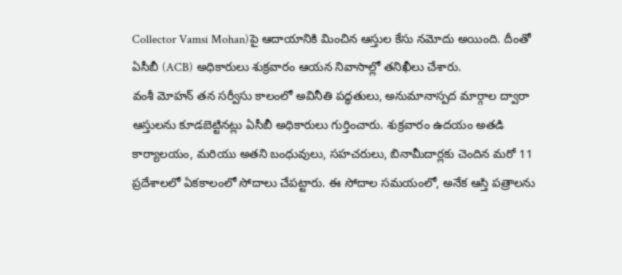Collector Vamsi Mohan)పై ఆదాయానికి మించిన ఆస్తుల కేసు నమోదు అయింది. దీంతో ఏసీబీ (ACB) అధికారులు శుక్రవారం ఆయన నివాసాల్లో తనిఖీలు చేశారు.
వంశీ మోహన్ తన సర్వీసు కాలంలో అవినీతి పద్ధతులు, అనుమానాస్పద మార్గాల ద్వారా ఆస్తులను కూడబెట్టినట్లు ఏసీబీ అధికారులు గుర్తించారు. శుక్రవారం ఉదయం అతడి కార్యాలయం, మరియు అతని బంధువులు, సహచరులు, బినామీదార్లకు చెందిన మరో 11 ప్రదేశాలలో ఏకకాలంలో సోదాలు చేపట్టారు. ఈ సోదాల సమయంలో, అనేక ఆస్తి పత్రాలను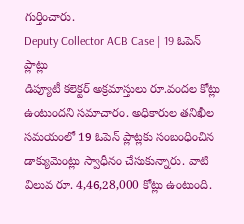గుర్తించారు.
Deputy Collector ACB Case | 19 ఓపెన్ ప్లాట్లు
డిప్యూటీ కలెక్టర్ అక్రమాస్తులు రూ.వందల కోట్లు ఉంటుందని సమాచారం. అధికారుల తనిఖీల సమయంలో 19 ఓపెన్ ప్లాట్లకు సంబంధించిన డాక్యుమెంట్లు స్వాధీనం చేసుకున్నారు. వాటి విలువ రూ. 4,46,28,000 కోట్లు ఉంటుంది.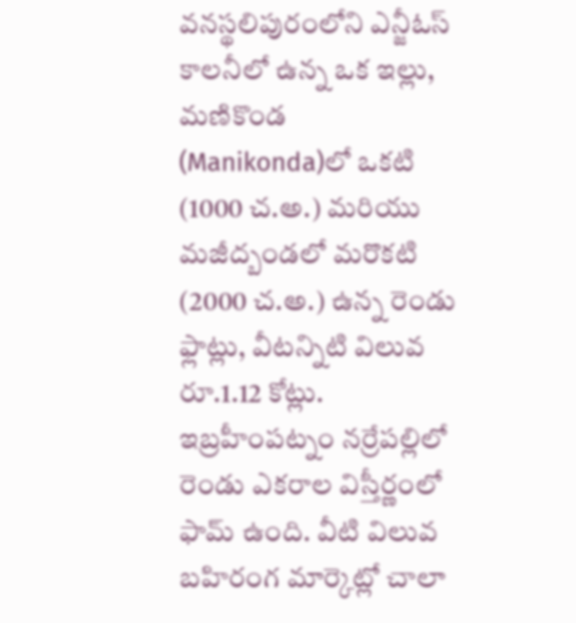వనస్థలిపురంలోని ఎన్జీఓస్ కాలనీలో ఉన్న ఒక ఇల్లు, మణికొండ (Manikonda)లో ఒకటి (1000 చ.అ.) మరియు మజీద్బండలో మరొకటి (2000 చ.అ.) ఉన్న రెండు ఫ్లాట్లు, వీటన్నిటి విలువ రూ.1.12 కోట్లు. ఇబ్రహీంపట్నం నర్రేపల్లిలో రెండు ఎకరాల విస్తీర్ణంలో ఫామ్ ఉంది. వీటి విలువ బహిరంగ మార్కెట్లో చాలా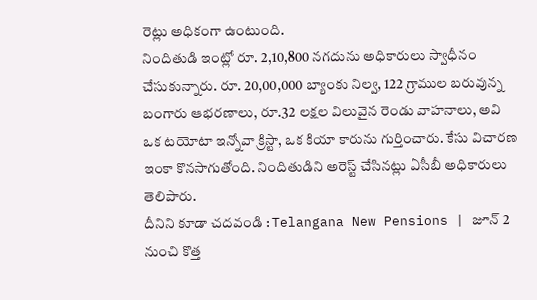రెట్లు అధికంగా ఉంటుంది.
నిందితుడి ఇంట్లో రూ. 2,10,800 నగదును అధికారులు స్వాధీనం చేసుకున్నారు. రూ. 20,00,000 బ్యాంకు నిల్వ, 122 గ్రాముల బరువున్న బంగారు ఆభరణాలు, రూ.32 లక్షల విలువైన రెండు వాహనాలు, అవి ఒక టయోటా ఇన్నోవా క్రిస్టా, ఒక కియా కారును గుర్తించారు. కేసు విచారణ ఇంకా కొనసాగుతోంది. నిందితుడిని అరెస్ట్ చేసినట్లు ఏసీబీ అధికారులు తెలిపారు.
దీనిని కూడా చదవండి : Telangana New Pensions | జూన్ 2 నుంచి కొత్త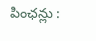పింఛన్లు :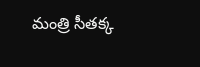మంత్రి సీతక్క